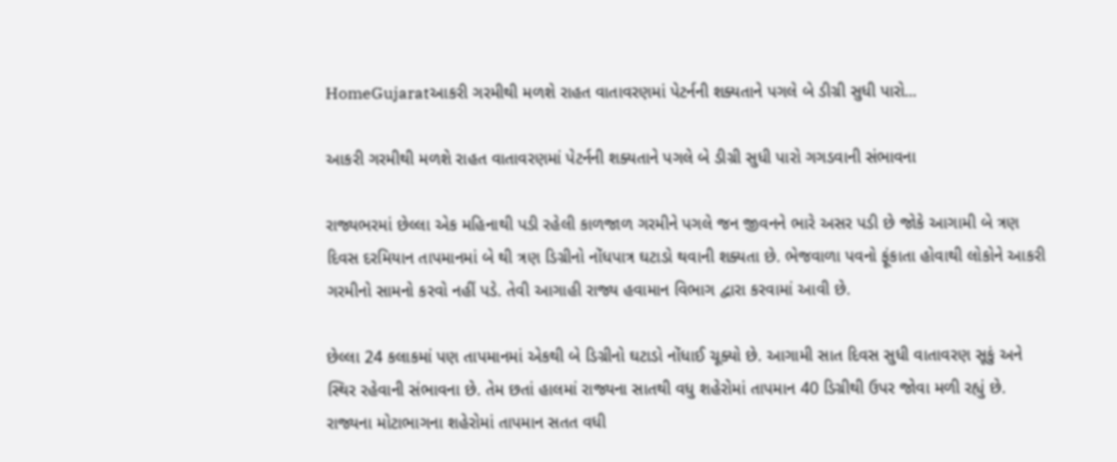HomeGujaratઆકરી ગરમીથી મળશે રાહત વાતાવરણમાં પેટર્નની શક્યતાને પગલે બે ડીગ્રી સુધી પારો...

આકરી ગરમીથી મળશે રાહત વાતાવરણમાં પેટર્નની શક્યતાને પગલે બે ડીગ્રી સુધી પારો ગગડવાની સંભાવના

રાજ્યભરમાં છેલ્લા એક મહિનાથી પડી રહેલી કાળજાળ ગરમીને પગલે જન જીવનને ભારે અસર પડી છે જોકે આગામી બે ત્રણ દિવસ દરમિયાન તાપમાનમાં બે થી ત્રણ ડિગ્રીનો નોંધપાત્ર ઘટાડો થવાની શક્યતા છે. ભેજવાળા પવનો ફૂંકાતા હોવાથી લોકોને આકરી ગરમીનો સામનો કરવો નહીં પડે. તેવી આગાહી રાજ્ય હવામાન વિભાગ દ્વારા કરવામાં આવી છે.

છેલ્લા 24 કલાકમાં પણ તાપમાનમાં એકથી બે ડિગ્રીનો ઘટાડો નોંધાઈ ચૂક્યો છે. આગામી સાત દિવસ સુધી વાતાવરણ સૂકું અને સ્થિર રહેવાની સંભાવના છે. તેમ છતાં હાલમાં રાજ્યના સાતથી વધુ શહેરોમાં તાપમાન 40 ડિગ્રીથી ઉપર જોવા મળી રહ્યું છે. રાજ્યના મોટાભાગના શહેરોમાં તાપમાન સતત વધી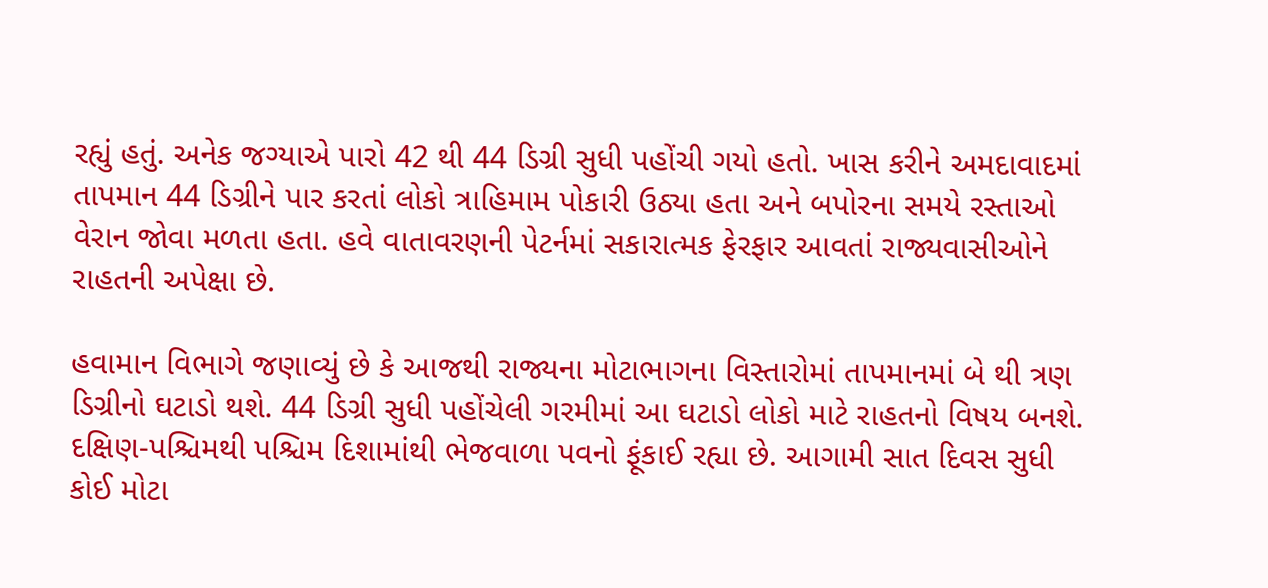રહ્યું હતું. અનેક જગ્યાએ પારો 42 થી 44 ડિગ્રી સુધી પહોંચી ગયો હતો. ખાસ કરીને અમદાવાદમાં તાપમાન 44 ડિગ્રીને પાર કરતાં લોકો ત્રાહિમામ પોકારી ઉઠ્યા હતા અને બપોરના સમયે રસ્તાઓ વેરાન જોવા મળતા હતા. હવે વાતાવરણની પેટર્નમાં સકારાત્મક ફેરફાર આવતાં રાજ્યવાસીઓને રાહતની અપેક્ષા છે.

હવામાન વિભાગે જણાવ્યું છે કે આજથી રાજ્યના મોટાભાગના વિસ્તારોમાં તાપમાનમાં બે થી ત્રણ ડિગ્રીનો ઘટાડો થશે. 44 ડિગ્રી સુધી પહોંચેલી ગરમીમાં આ ઘટાડો લોકો માટે રાહતનો વિષય બનશે. દક્ષિણ-પશ્ચિમથી પશ્ચિમ દિશામાંથી ભેજવાળા પવનો ફૂંકાઈ રહ્યા છે. આગામી સાત દિવસ સુધી કોઈ મોટા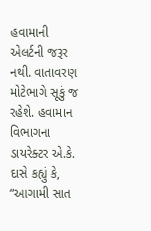હવામાની એલર્ટની જરૂર નથી. વાતાવરણ મોટેભાગે સૂકું જ રહેશે. હવામાન વિભાગના ડાયરેક્ટર એ.કે. દાસે કહ્યું કે, “આગામી સાત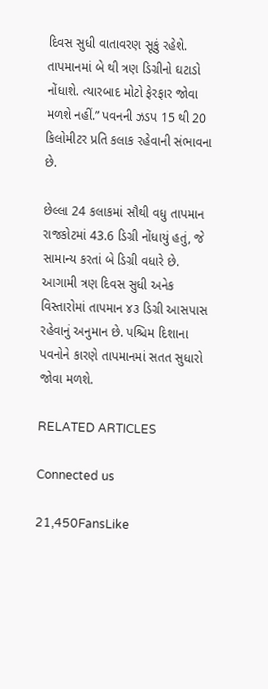દિવસ સુધી વાતાવરણ સૂકું રહેશે. તાપમાનમાં બે થી ત્રણ ડિગ્રીનો ઘટાડો નોંધાશે. ત્યારબાદ મોટો ફેરફાર જોવા મળશે નહીં.” પવનની ઝડપ 15 થી 20 કિલોમીટર પ્રતિ કલાક રહેવાની સંભાવના છે.

છેલ્લા 24 કલાકમાં સૌથી વધુ તાપમાન રાજકોટમાં 43.6 ડિગ્રી નોંધાયું હતું, જે સામાન્ય કરતાં બે ડિગ્રી વધારે છે. આગામી ત્રણ દિવસ સુધી અનેક વિસ્તારોમાં તાપમાન ૪૩ ડિગ્રી આસપાસ રહેવાનું અનુમાન છે. પશ્ચિમ દિશાના પવનોને કારણે તાપમાનમાં સતત સુધારો જોવા મળશે.

RELATED ARTICLES

Connected us

21,450FansLike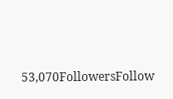53,070FollowersFollow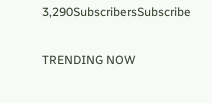3,290SubscribersSubscribe

TRENDING NOW